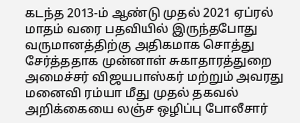கடந்த 2013-ம் ஆண்டு முதல் 2021 ஏப்ரல் மாதம் வரை பதவியில் இருந்தபோது வருமானத்திற்கு அதிகமாக சொத்து சேர்த்ததாக முன்னாள் சுகாதாரத்துறை அமைச்சர் விஜயபாஸ்கர் மற்றும் அவரது மனைவி ரம்யா மீது முதல் தகவல் அறிக்கையை லஞ்ச ஒழிப்பு போலீசார்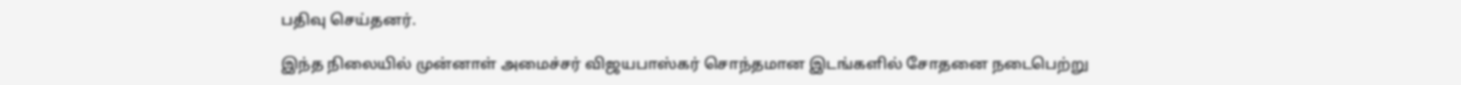பதிவு செய்தனர்.

இந்த நிலையில் முன்னாள் அமைச்சர் விஜயபாஸ்கர் சொந்தமான இடங்களில் சோதனை நடைபெற்று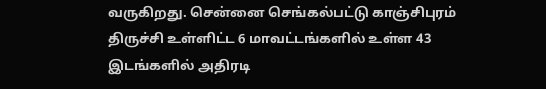வருகிறது. சென்னை செங்கல்பட்டு காஞ்சிபுரம் திருச்சி உள்ளிட்ட 6 மாவட்டங்களில் உள்ள 43 இடங்களில் அதிரடி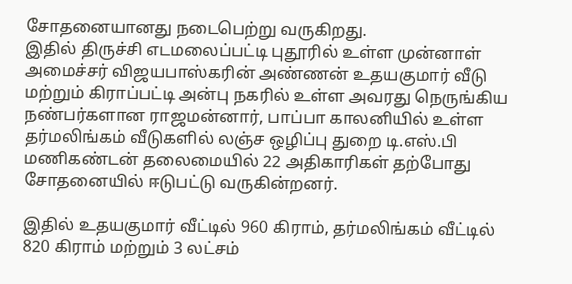சோதனையானது நடைபெற்று வருகிறது.
இதில் திருச்சி எடமலைப்பட்டி புதூரில் உள்ள முன்னாள் அமைச்சர் விஜயபாஸ்கரின் அண்ணன் உதயகுமார் வீடு மற்றும் கிராப்பட்டி அன்பு நகரில் உள்ள அவரது நெருங்கிய நண்பர்களான ராஜமன்னார், பாப்பா காலனியில் உள்ள தர்மலிங்கம் வீடுகளில் லஞ்ச ஒழிப்பு துறை டி.எஸ்.பி மணிகண்டன் தலைமையில் 22 அதிகாரிகள் தற்போது சோதனையில் ஈடுபட்டு வருகின்றனர்.

இதில் உதயகுமார் வீட்டில் 960 கிராம், தர்மலிங்கம் வீட்டில் 820 கிராம் மற்றும் 3 லட்சம்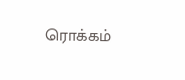ரொக்கம்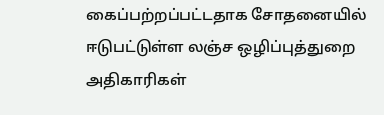கைப்பற்றப்பட்டதாக சோதனையில் ஈடுபட்டுள்ள லஞ்ச ஒழிப்புத்துறை அதிகாரிகள்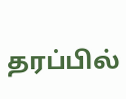தரப்பில்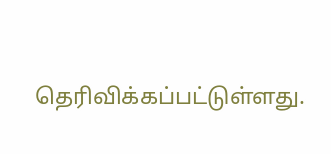தெரிவிக்கப்பட்டுள்ளது.